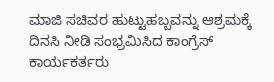ಮಾಜಿ ಸಚಿವರ ಹುಟ್ಟುಹಬ್ಬವನ್ನು ಆಶ್ರಮಕ್ಕೆ ದಿನಸಿ ನೀಡಿ ಸಂಭ್ರಮಿಸಿದ ಕಾಂಗ್ರೆಸ್ ಕಾರ್ಯಕರ್ತರು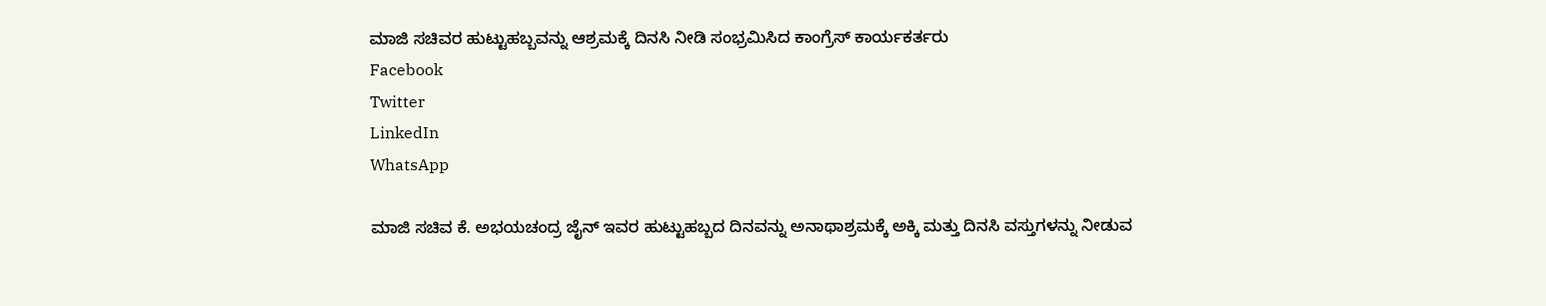ಮಾಜಿ ಸಚಿವರ ಹುಟ್ಟುಹಬ್ಬವನ್ನು ಆಶ್ರಮಕ್ಕೆ ದಿನಸಿ ನೀಡಿ ಸಂಭ್ರಮಿಸಿದ ಕಾಂಗ್ರೆಸ್ ಕಾರ್ಯಕರ್ತರು
Facebook
Twitter
LinkedIn
WhatsApp

ಮಾಜಿ ಸಚಿವ ಕೆ. ಅಭಯಚಂದ್ರ ಜೈನ್ ಇವರ ಹುಟ್ಟುಹಬ್ಬದ ದಿನವನ್ನು ಅನಾಥಾಶ್ರಮಕ್ಕೆ ಅಕ್ಕಿ ಮತ್ತು ದಿನಸಿ ವಸ್ತುಗಳನ್ನು ನೀಡುವ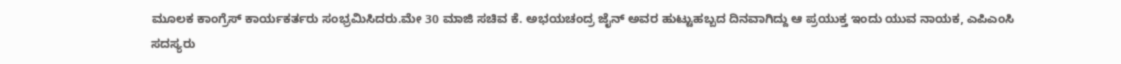ಮೂಲಕ ಕಾಂಗ್ರೆಸ್ ಕಾರ್ಯಕರ್ತರು ಸಂಭ್ರಮಿಸಿದರು.ಮೇ 30 ಮಾಜಿ ಸಚಿವ ಕೆ. ಅಭಯಚಂದ್ರ ಜೈನ್ ಅವರ ಹುಟ್ಟುಹಬ್ಬದ ದಿನವಾಗಿದ್ದು ಆ ಪ್ರಯುಕ್ತ ಇಂದು ಯುವ ನಾಯಕ, ಎಪಿಎಂಸಿ ಸದಸ್ಯರು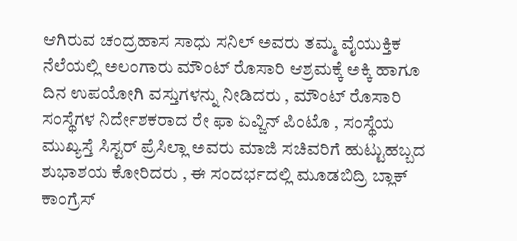ಆಗಿರುವ ಚಂದ್ರಹಾಸ ಸಾಧು ಸನಿಲ್ ಅವರು ತಮ್ಮ ವೈಯುಕ್ತಿಕ ನೆಲೆಯಲ್ಲಿ ಅಲಂಗಾರು ಮೌಂಟ್ ರೊಸಾರಿ ಆಶ್ರಮಕ್ಕೆ ಅಕ್ಕಿ ಹಾಗೂ ದಿನ ಉಪಯೋಗಿ ವಸ್ತುಗಳನ್ನು ನೀಡಿದರು , ಮೌಂಟ್ ರೊಸಾರಿ ಸಂಸ್ಥೆಗಳ ನಿರ್ದೇಶಕರಾದ ರೇ ಫಾ ಏವ್ಜಿನ್ ಪಿಂಟೊ , ಸಂಸ್ಥೆಯ ಮುಖ್ಯಸ್ತೆ ಸಿಸ್ಟರ್ ಪ್ರೆಸಿಲ್ಲಾ ಅವರು ಮಾಜಿ ಸಚಿವರಿಗೆ ಹುಟ್ಟುಹಬ್ಬದ ಶುಭಾಶಯ ಕೋರಿದರು , ಈ ಸಂದರ್ಭದಲ್ಲಿ ಮೂಡಬಿದ್ರಿ ಬ್ಲಾಕ್ ಕಾಂಗ್ರೆಸ್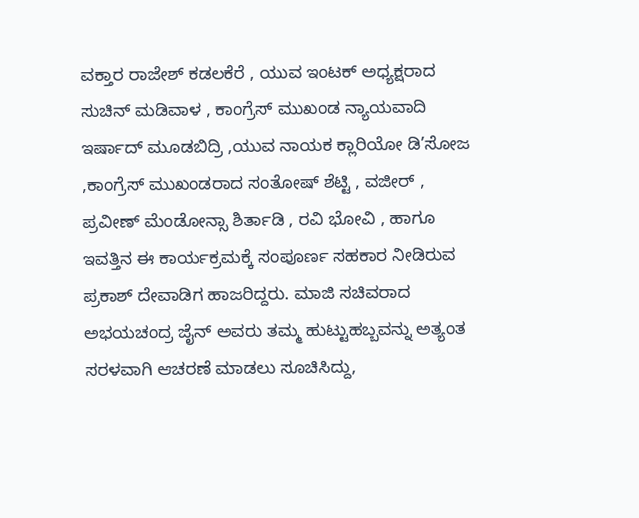ವಕ್ತಾರ ರಾಜೇಶ್ ಕಡಲಕೆರೆ , ಯುವ ಇಂಟಕ್ ಅಧ್ಯಕ್ಷರಾದ ಸುಚಿನ್ ಮಡಿವಾಳ , ಕಾಂಗ್ರೆಸ್ ಮುಖಂಡ ನ್ಯಾಯವಾದಿ ಇರ್ಷಾದ್ ಮೂಡಬಿದ್ರಿ ,ಯುವ ನಾಯಕ ಕ್ಲಾರಿಯೋ ಡಿ’ಸೋಜ ,ಕಾಂಗ್ರೆಸ್ ಮುಖಂಡರಾದ ಸಂತೋಷ್ ಶೆಟ್ಟಿ , ವಜೀರ್ , ಪ್ರವೀಣ್ ಮೆಂಡೋನ್ಸಾ ಶಿರ್ತಾಡಿ , ರವಿ ಭೋವಿ , ಹಾಗೂ ಇವತ್ತಿನ ಈ ಕಾರ್ಯಕ್ರಮಕ್ಕೆ ಸಂಪೂರ್ಣ ಸಹಕಾರ ನೀಡಿರುವ ಪ್ರಕಾಶ್ ದೇವಾಡಿಗ ಹಾಜರಿದ್ದರು. ಮಾಜಿ ಸಚಿವರಾದ ಅಭಯಚಂದ್ರ ಜೈನ್ ಅವರು ತಮ್ಮ ಹುಟ್ಟುಹಬ್ಬವನ್ನು ಅತ್ಯಂತ ಸರಳವಾಗಿ ಆಚರಣೆ ಮಾಡಲು ಸೂಚಿಸಿದ್ದು,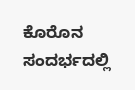ಕೊರೊನ ಸಂದರ್ಭದಲ್ಲಿ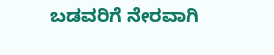ಬಡವರಿಗೆ ನೇರವಾಗಿ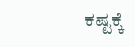ಕಷ್ಟಕ್ಕೆ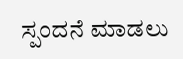ಸ್ಪಂದನೆ ಮಾಡಲು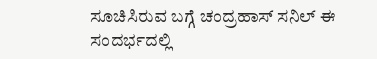ಸೂಚಿಸಿರುವ ಬಗ್ಗೆ ಚಂದ್ರಹಾಸ್ ಸನಿಲ್ ಈ ಸಂದರ್ಭದಲ್ಲಿ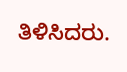ತಿಳಿಸಿದರು.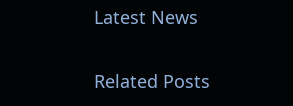Latest News

Related Posts